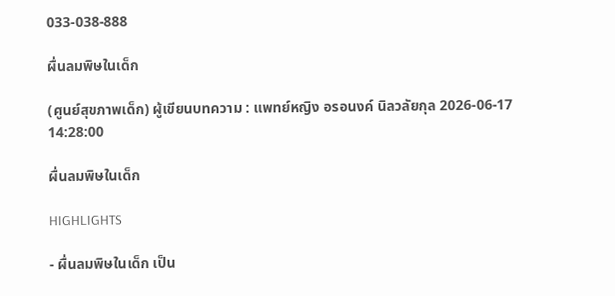033-038-888

ผื่นลมพิษในเด็ก

(ศูนย์สุขภาพเด็ก) ผู้เขียนบทความ : แพทย์หญิง อรอนงค์ นิลวลัยกุล 2026-06-17 14:28:00

ผื่นลมพิษในเด็ก

HIGHLIGHTS

- ผื่นลมพิษในเด็ก เป็น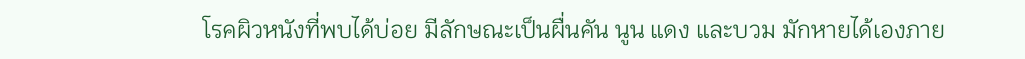โรคผิวหนังที่พบได้บ่อย มีลักษณะเป็นผื่นคัน นูน แดง และบวม มักหายได้เองภาย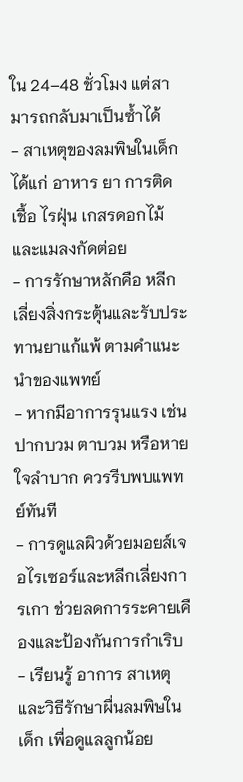ใน 24–48 ชั่วโมง แต่สามารถกลับมาเป็นซ้ำได้
- สาเหตุของลมพิษในเด็ก ได้แก่ อาหาร ยา การติดเชื้อ ไรฝุ่น เกสรดอกไม้ และแมลงกัดต่อย
- การรักษาหลักคือ หลีกเลี่ยงสิ่งกระตุ้นและรับประทานยาแก้แพ้ ตามคำแนะนำของแพทย์
- หากมีอาการรุนแรง เช่น ปากบวม ตาบวม หรือหายใจลำบาก ควรรีบพบแพทย์ทันที
- การดูแลผิวด้วยมอยส์เจอไรเซอร์และหลีกเลี่ยงการเกา ช่วยลดการระคายเคืองและป้องกันการกำเริบ
- เรียนรู้ อาการ สาเหตุ และวิธีรักษาผื่นลมพิษในเด็ก เพื่อดูแลลูกน้อย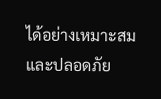ได้อย่างเหมาะสมและปลอดภัย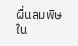ผื่นลมพิษใน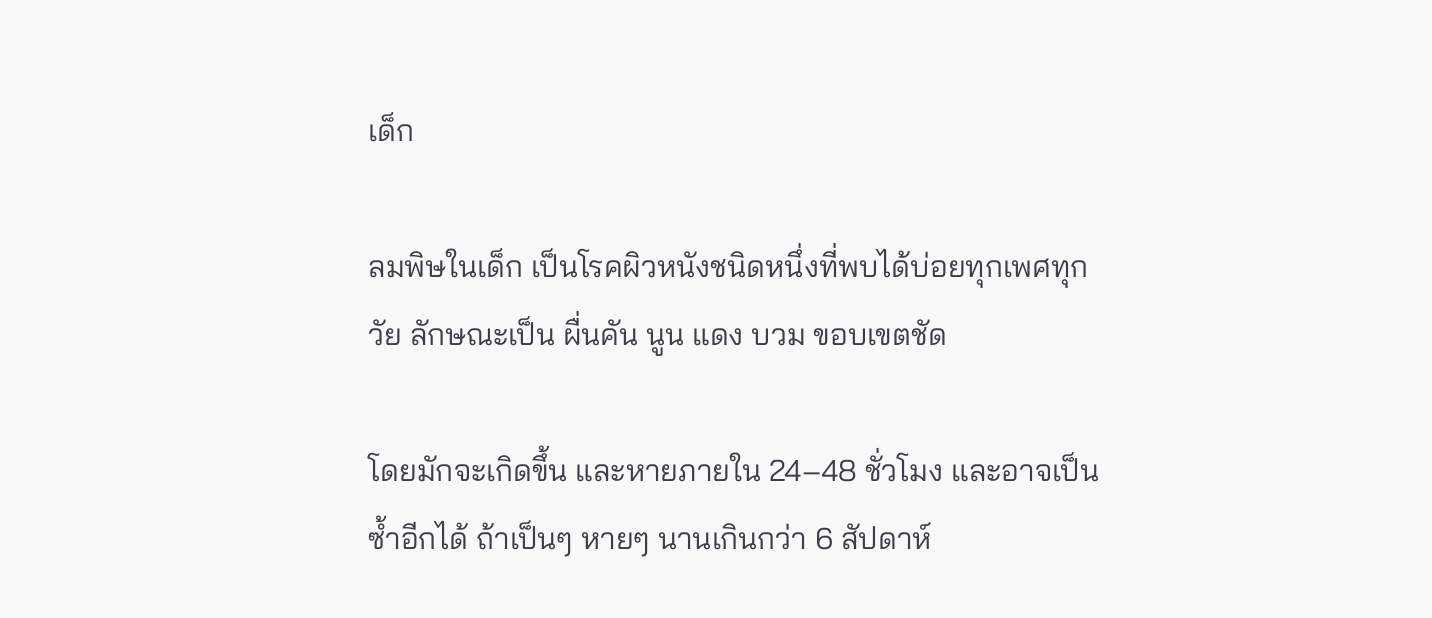เด็ก

ลมพิษในเด็ก เป็นโรคผิวหนังชนิดหนึ่งที่พบได้บ่อยทุกเพศทุกวัย ลักษณะเป็น ผื่นคัน นูน แดง บวม ขอบเขตชัด

โดยมักจะเกิดขึ้น และหายภายใน 24–48 ชั่วโมง และอาจเป็นซ้ำอีกได้ ถ้าเป็นๆ หายๆ นานเกินกว่า 6 สัปดาห์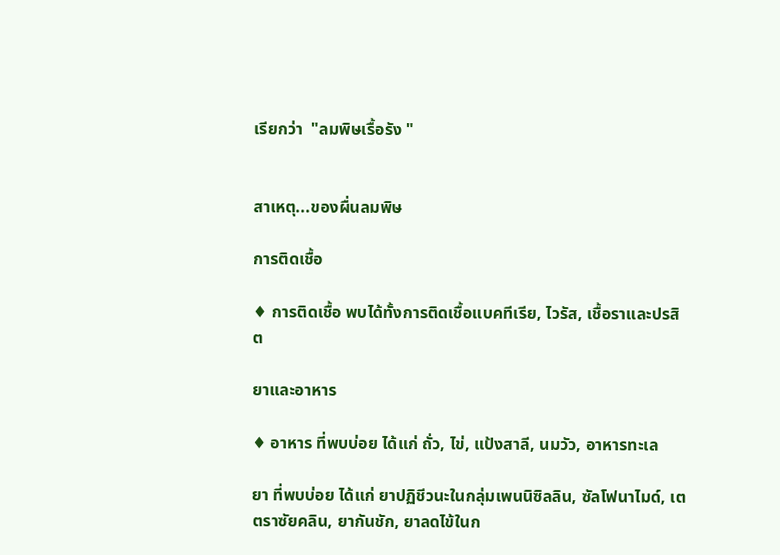เรียกว่า  "ลมพิษเรื้อรัง "


สาเหตุ...ของผื่นลมพิษ

การติดเชื้อ

♦ การติดเชื้อ พบได้ทั้งการติดเชื้อแบคทีเรีย, ไวรัส, เชื้อราและปรสิต

ยาและอาหาร

♦ อาหาร ที่พบบ่อย ได้แก่ ถั่ว, ไข่, แป้งสาลี, นมวัว, อาหารทะเล

ยา ที่พบบ่อย ได้แก่ ยาปฏิชีวนะในกลุ่มเพนนิซิลลิน, ซัลโฟนาไมด์, เตตราซัยคลิน, ยากันชัก, ยาลดไข้ในก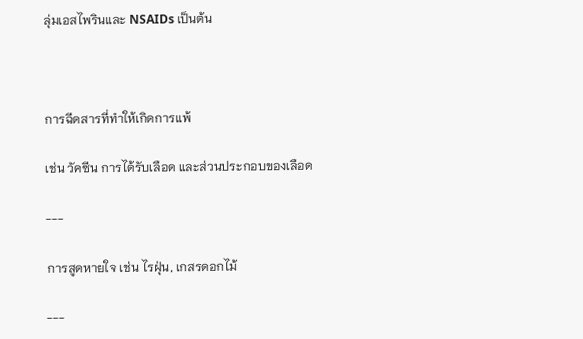ลุ่มเอสไพรินและ NSAIDs เป็นต้น



การฉีดสารที่ทำให้เกิดการแพ้

เช่น วัคซีน การได้รับเลือด และส่วนประกอบของเลือด

---

การสูดหายใจ เช่น ไรฝุ่น, เกสรดอกไม้

---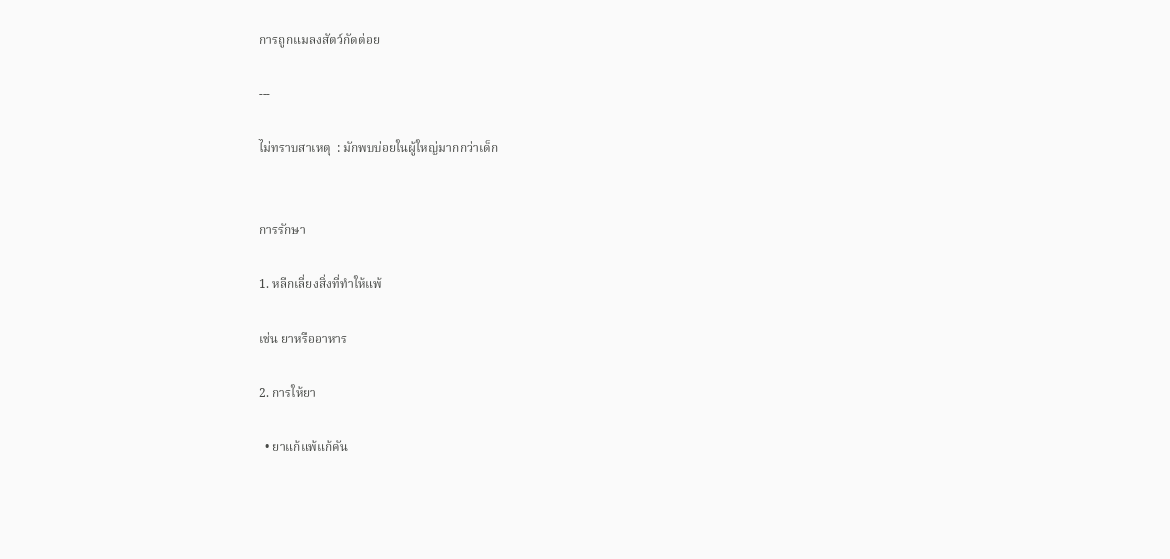การถูกแมลงสัตว์กัดต่อย

---

ไม่ทราบสาเหตุ  : มักพบบ่อยในผู้ใหญ่มากกว่าเด็ก


การรักษา

1. หลีกเลี่ยงสิ่งที่ทำให้แพ้

เช่น ยาหรืออาหาร

2. การให้ยา

  • ยาแก้แพ้แก้คัน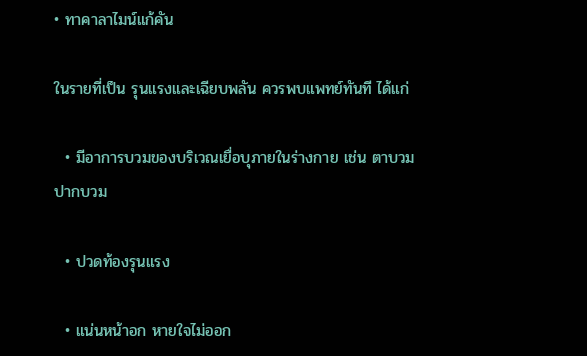• ทาคาลาไมน์แก้คัน

ในรายที่เป็น รุนแรงและเฉียบพลัน ควรพบแพทย์ทันที ได้แก่

  • มีอาการบวมของบริเวณเยื่อบุภายในร่างกาย เช่น ตาบวม ปากบวม

  • ปวดท้องรุนแรง

  • แน่นหน้าอก หายใจไม่ออก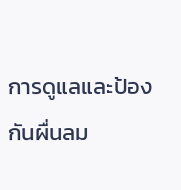การดูแลและป้องกันผื่นลม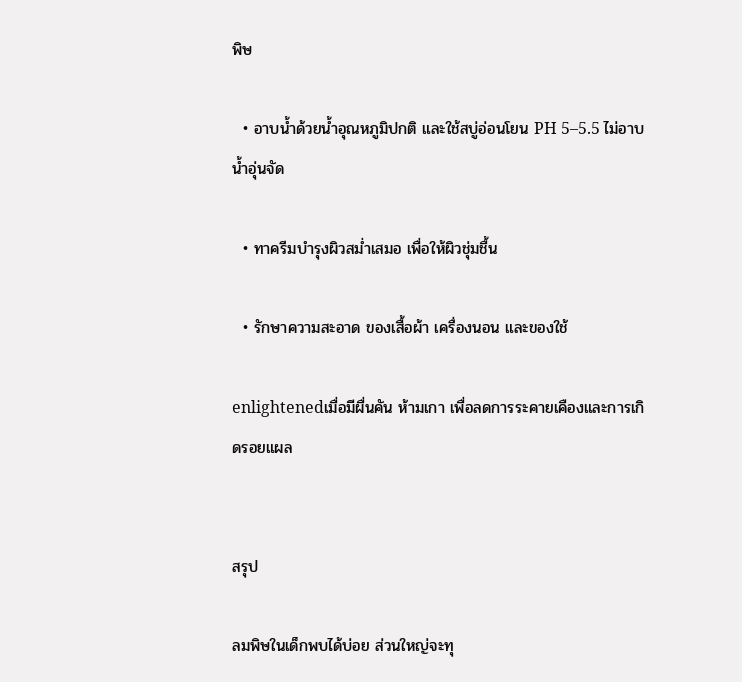พิษ

  • อาบน้ำด้วยน้ำอุณหภูมิปกติ และใช้สบู่อ่อนโยน PH 5–5.5 ไม่อาบน้ำอุ่นจัด

  • ทาครีมบำรุงผิวสม่ำเสมอ เพื่อให้ผิวชุ่มชื้น

  • รักษาความสะอาด ของเสื้อผ้า เครื่องนอน และของใช้

enlightenedเมื่อมีผื่นคัน ห้ามเกา เพื่อลดการระคายเคืองและการเกิดรอยแผล


สรุป

ลมพิษในเด็กพบได้บ่อย ส่วนใหญ่จะทุ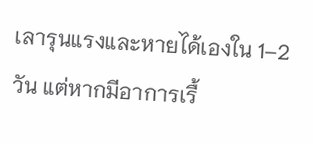เลารุนแรงและหายได้เองใน 1–2 วัน แต่หากมีอาการเรื้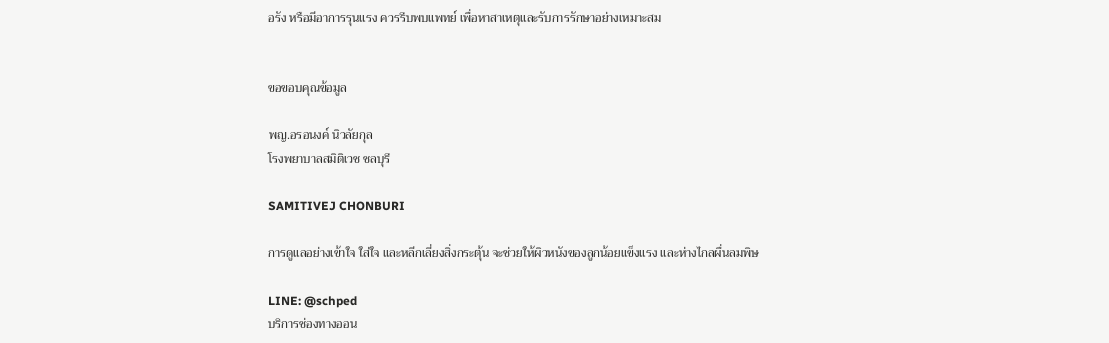อรัง หรือมีอาการรุนแรง ควรรีบพบแพทย์ เพื่อหาสาเหตุและรับการรักษาอย่างเหมาะสม


ขอขอบคุณข้อมูล

พญ.อรอนงค์ นิวลัยกุล
โรงพยาบาลสมิติเวช ชลบุรี

SAMITIVEJ CHONBURI

การดูแลอย่างเข้าใจ ใส่ใจ และหลีกเลี่ยงสิ่งกระตุ้น จะช่วยให้ผิวหนังของลูกน้อยแข็งแรง และห่างไกลผื่นลมพิษ

LINE: @schped
บริการช่องทางออน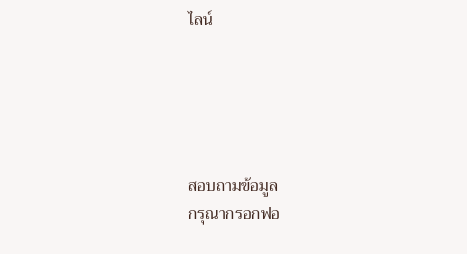ไลน์





สอบถามข้อมูล
กรุณากรอกฟอ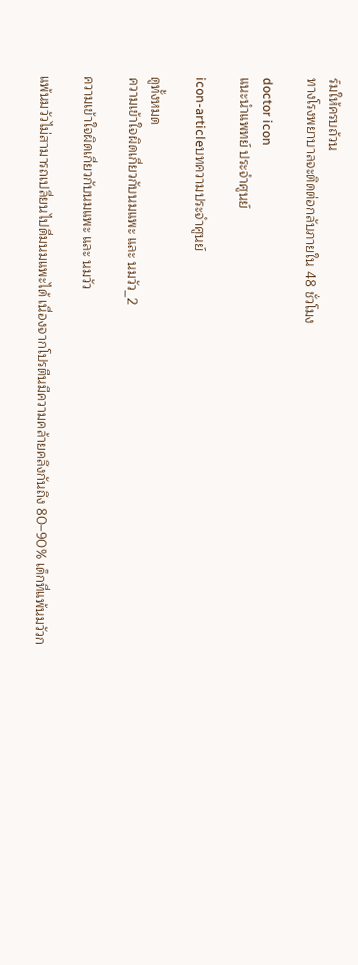ร์มให้ครบถ้วน
ทางโรงพยาบาลจะติดต่อกลับภายใน 48 ชั่วโมง

doctor icon
แนะนำแพทย์ ประจำศูนย์

icon-articleบทความประจำศูนย์

ดูทั้งหมด
ความเข้าใจผิดเกี่ยวกับนมแพะ และ นมวัว_2

ความเข้าใจผิดเกี่ยวกับนมแพะ และ นมวัว

แพ้นมวัวไม่สามารถเปลี่ยนไปดื่มนมแพะได้ เนื่องจากโปรตีนมีความคล้ายคลึงกันถึง 80–90% เด็กที่แพ้นมวัวก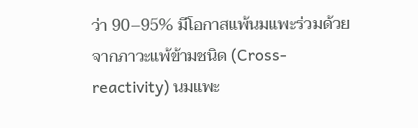ว่า 90–95% มีโอกาสแพ้นมแพะร่วมด้วย จากภาวะแพ้ข้ามชนิด (Cross-reactivity) นมแพะ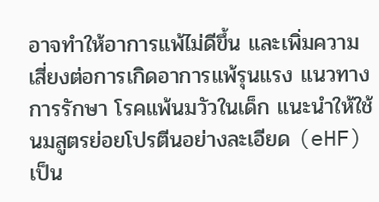อาจทำให้อาการแพ้ไม่ดีขึ้น และเพิ่มความเสี่ยงต่อการเกิดอาการแพ้รุนแรง แนวทางการรักษา โรคแพ้นมวัวในเด็ก แนะนำให้ใช้นมสูตรย่อยโปรตีนอย่างละเอียด (eHF) เป็น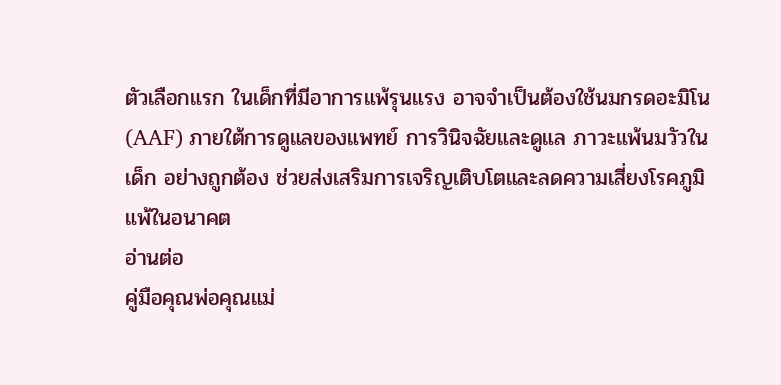ตัวเลือกแรก ในเด็กที่มีอาการแพ้รุนแรง อาจจำเป็นต้องใช้นมกรดอะมิโน (AAF) ภายใต้การดูแลของแพทย์ การวินิจฉัยและดูแล ภาวะแพ้นมวัวในเด็ก อย่างถูกต้อง ช่วยส่งเสริมการเจริญเติบโตและลดความเสี่ยงโรคภูมิแพ้ในอนาคต
อ่านต่อ
คู่มือคุณพ่อคุณแม่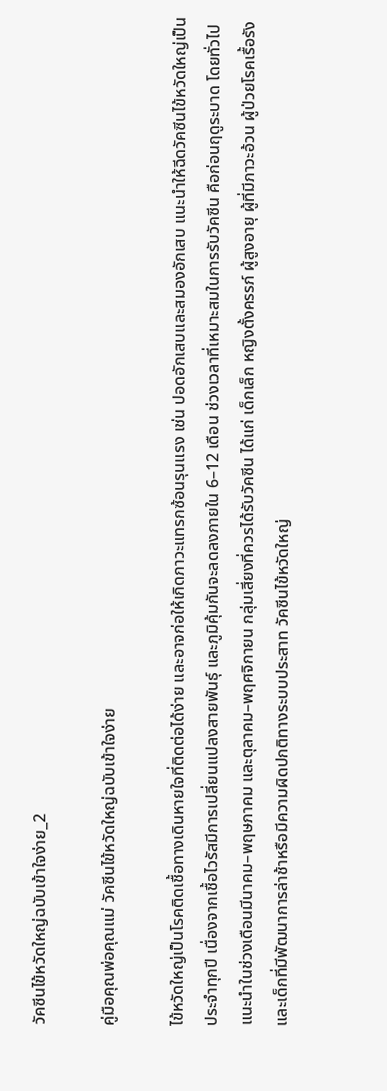วัคซีนไข้หวัดใหญ่ฉบับเข้าใจง่าย_2

คู่มือคุณพ่อคุณแม่ วัคซีนไข้หวัดใหญ่ฉบับเข้าใจง่าย

ไข้หวัดใหญ่เป็นโรคติดเชื้อทางเดินหายใจที่ติดต่อได้ง่าย และอาจก่อให้เกิดภาวะแทรกซ้อนรุนแรง เช่น ปอดอักเสบและสมองอักเสบ แนะนำให้ฉีดวัคซีนไข้หวัดใหญ่เป็นประจำทุกปี เนื่องจากเชื้อไวรัสมีการเปลี่ยนแปลงสายพันธุ์ และภูมิคุ้มกันจะลดลงภายใน 6–12 เดือน ช่วงเวลาที่เหมาะสมในการรับวัคซีน คือก่อนฤดูระบาด โดยทั่วไปแนะนำในช่วงเดือนมีนาคม–พฤษภาคม และตุลาคม–พฤศจิกายน กลุ่มเสี่ยงที่ควรได้รับวัคซีน ได้แก่ เด็กเล็ก หญิงตั้งครรภ์ ผู้สูงอายุ ผู้ที่มีภาวะอ้วน ผู้ป่วยโรคเรื้อรัง และเด็กที่มีพัฒนาการล่าช้าหรือมีความผิดปกติทางระบบประสาท วัคซีนไข้หวัดใหญ่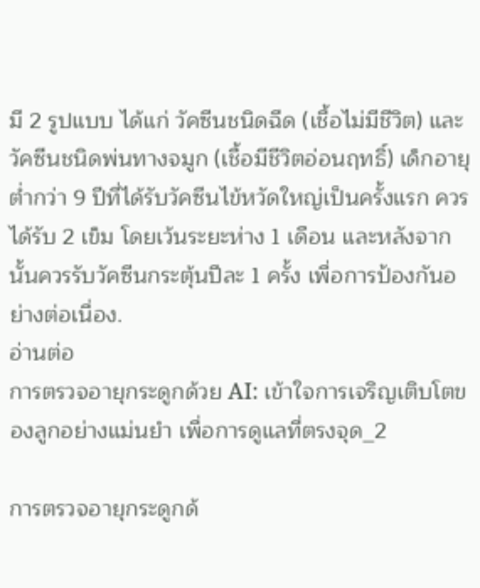มี 2 รูปแบบ ได้แก่ วัคซีนชนิดฉีด (เชื้อไม่มีชีวิต) และวัคซีนชนิดพ่นทางจมูก (เชื้อมีชีวิตอ่อนฤทธิ์) เด็กอายุต่ำกว่า 9 ปีที่ได้รับวัคซีนไข้หวัดใหญ่เป็นครั้งแรก ควรได้รับ 2 เข็ม โดยเว้นระยะห่าง 1 เดือน และหลังจากนั้นควรรับวัคซีนกระตุ้นปีละ 1 ครั้ง เพื่อการป้องกันอย่างต่อเนื่อง.
อ่านต่อ
การตรวจอายุกระดูกด้วย AI: เข้าใจการเจริญเติบโตของลูกอย่างแม่นยำ เพื่อการดูแลที่ตรงจุด_2

การตรวจอายุกระดูกด้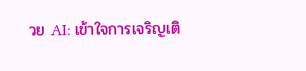วย AI: เข้าใจการเจริญเติ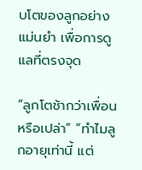บโตของลูกอย่างแม่นยำ เพื่อการดูแลที่ตรงจุด

“ลูกโตช้ากว่าเพื่อนหรือเปล่า” “ทำไมลูกอายุเท่านี้ แต่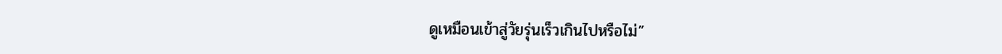ดูเหมือนเข้าสู่วัยรุ่นเร็วเกินไปหรือไม่”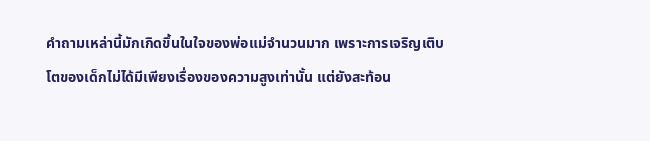คำถามเหล่านี้มักเกิดขึ้นในใจของพ่อแม่จำนวนมาก เพราะการเจริญเติบโตของเด็กไม่ได้มีเพียงเรื่องของความสูงเท่านั้น แต่ยังสะท้อน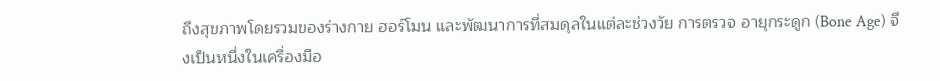ถึงสุขภาพโดยรวมของร่างกาย ฮอร์โมน และพัฒนาการที่สมดุลในแต่ละช่วงวัย การตรวจ อายุกระดูก (Bone Age) จึงเป็นหนึ่งในเครื่องมือ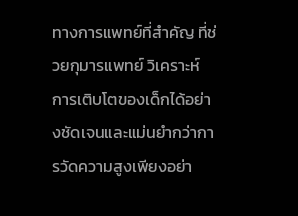ทางการแพทย์ที่สำคัญ ที่ช่วยกุมารแพทย์ วิเคราะห์ การเติบโตของเด็กได้อย่างชัดเจนและแม่นยำกว่าการวัดความสูงเพียงอย่า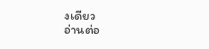งเดียว
อ่านต่อ